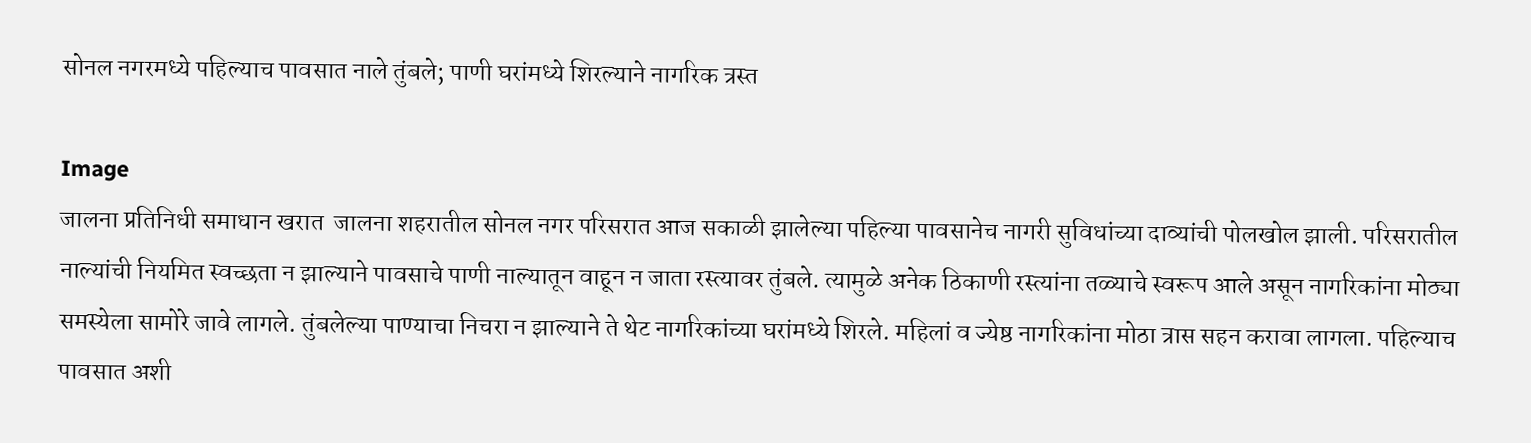सोनल नगरमध्ये पहिल्याच पावसात नाले तुंबले; पाणी घरांमध्ये शिरल्याने नागरिक त्रस्त

Image
जालना प्रतिनिधी समाधान खरात  जालना शहरातील सोनल नगर परिसरात आज सकाळी झालेल्या पहिल्या पावसानेच नागरी सुविधांच्या दाव्यांची पोलखोल झाली. परिसरातील नाल्यांची नियमित स्वच्छता न झाल्याने पावसाचे पाणी नाल्यातून वाहून न जाता रस्त्यावर तुंबले. त्यामुळे अनेक ठिकाणी रस्त्यांना तळ्याचे स्वरूप आले असून नागरिकांना मोठ्या समस्येला सामोरे जावे लागले. तुंबलेल्या पाण्याचा निचरा न झाल्याने ते थेट नागरिकांच्या घरांमध्ये शिरले. महिलां व ज्येष्ठ नागरिकांना मोठा त्रास सहन करावा लागला. पहिल्याच पावसात अशी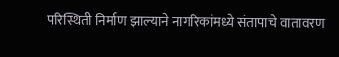परिस्थिती निर्माण झाल्याने नागरिकांमध्ये संतापाचे वातावरण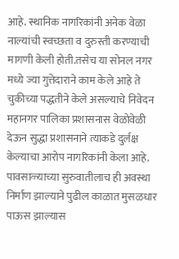आहे. स्थानिक नागरिकांनी अनेक वेळा नाल्यांची स्वच्छता व दुरुस्ती करण्याची मागणी केली होती.तसेच या सोनल नगर मध्ये ज्या गुत्तेदाराने काम केले आहे ते चुकीच्या पद्धतीने केले असल्याचे निवेदन महानगर पालिका प्रशासनास वेळोवेळी देऊन सुद्धा प्रशासनाने त्याकडे दुर्लक्ष केल्याचा आरोप नागरिकांनी केला आहे. पावसाळ्याच्या सुरुवातीलाच ही अवस्था निर्माण झाल्याने पुढील काळात मुसळधार पाऊस झाल्यास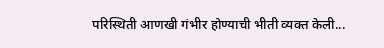परिस्थिती आणखी गंभीर होण्याची भीती व्यक्त केली...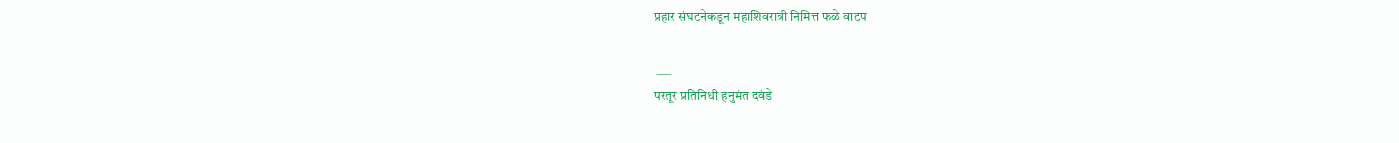प्रहार संघटनेकडून महाशिवरात्री निमित्त फळे वाटप

 ___
परतूर प्रतिनिधी हनुमंत दवंडे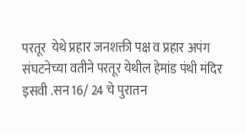परतूर  येथे प्रहार जनशक्ती पक्ष व प्रहार अपंग संघटनेच्या वतीने परतूर येथील हेमांड पंथी मंदिर  इसवी .सन 16/ 24 चे पुरातन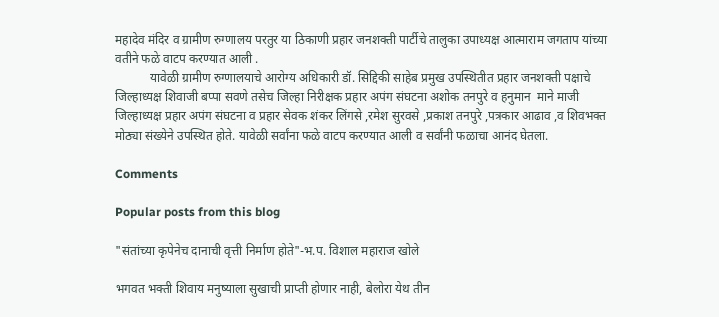महादेव मंदिर व ग्रामीण रुग्णालय परतुर या ठिकाणी प्रहार जनशक्ती पार्टीचे तालुका उपाध्यक्ष आत्माराम जगताप यांच्या वतीने फळे वाटप करण्यात आली .
           यावेळी ग्रामीण रुग्णालयाचे आरोग्य अधिकारी डॉ. सिद्दिकी साहेब प्रमुख उपस्थितीत प्रहार जनशक्ती पक्षाचे जिल्हाध्यक्ष शिवाजी बप्पा सवणे तसेच जिल्हा निरीक्षक प्रहार अपंग संघटना अशोक तनपुरे व हनुमान  माने माजी जिल्हाध्यक्ष प्रहार अपंग संघटना व प्रहार सेवक शंकर लिंगसे ,रमेश सुरवसे ,प्रकाश तनपुरे ,पत्रकार आढाव ,व शिवभक्त मोठ्या संख्येने उपस्थित होते. यावेळी सर्वांना फळे वाटप करण्यात आली व सर्वांनी फळाचा आनंद घेतला.

Comments

Popular posts from this blog

"संतांच्या कृपेनेच दानाची वृत्ती निर्माण होते"-भ.प. विशाल महाराज खोले

भगवत भक्ती शिवाय मनुष्याला सुखाची प्राप्ती होणार नाही, बेलोरा येथ तीन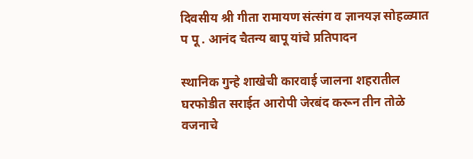दिवसीय श्री गीता रामायण संत्संग व ज्ञानयज्ञ सोहळ्यात प पू . आनंद चैतन्य बापू यांचे प्रतिपादन

स्थानिक गुन्हे शाखेची कारवाई जालना शहरातील घरफोडीत सराईत आरोपी जेरबंद करून तीन तोळे वजनाचे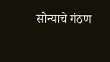सोन्याचे गंठण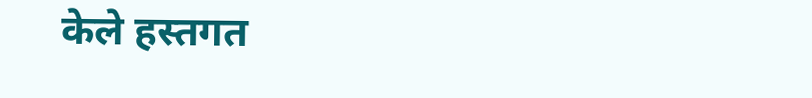केले हस्तगत